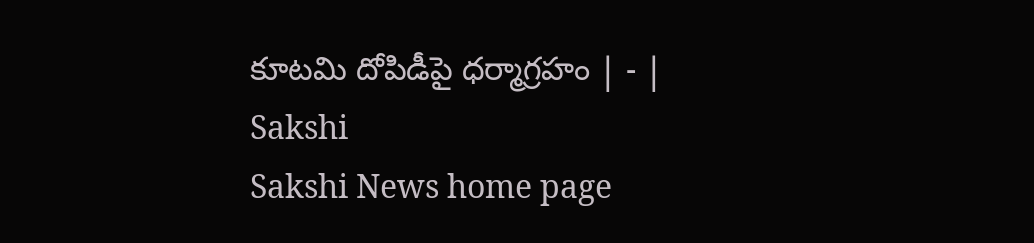కూటమి దోపిడీపై ధర్మాగ్రహం | - | Sakshi
Sakshi News home page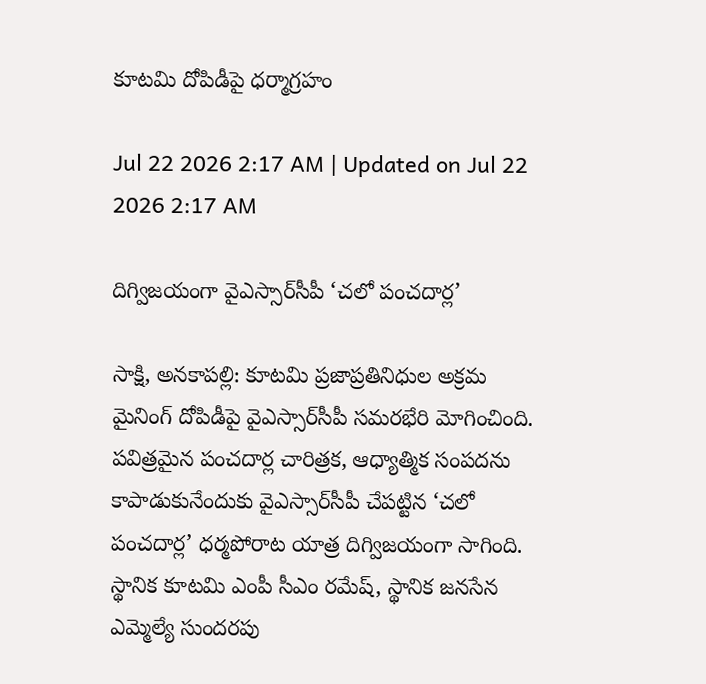కూటమి దోపిడీపై ధర్మాగ్రహం

Jul 22 2026 2:17 AM | Updated on Jul 22 2026 2:17 AM

దిగ్విజయంగా వైఎస్సార్‌సీపీ ‘చలో పంచదార్ల’

సాక్షి, అనకాపల్లి: కూటమి ప్రజాప్రతినిధుల అక్రమ మైనింగ్‌ దోపిడీపై వైఎస్సార్‌సీపీ సమరభేరి మోగించింది. పవిత్రమైన పంచదార్ల చారిత్రక, ఆధ్యాత్మిక సంపదను కాపాడుకునేందుకు వైఎస్సార్‌సీపీ చేపట్టిన ‘చలో పంచదార్ల’ ధర్మపోరాట యాత్ర దిగ్విజయంగా సాగింది. స్థానిక కూటమి ఎంపీ సీఎం రమేష్‌, స్థానిక జనసేన ఎమ్మెల్యే సుందరపు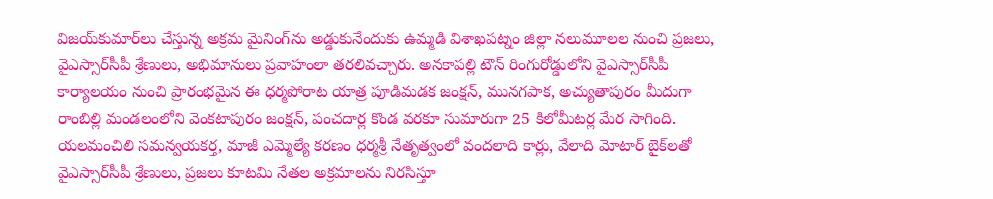విజయ్‌కుమార్‌లు చేస్తున్న అక్రమ మైనింగ్‌ను అడ్డుకునేందుకు ఉమ్మడి విశాఖపట్నం జిల్లా నలుమూలల నుంచి ప్రజలు, వైఎస్సార్‌సీపీ శ్రేణులు, అభిమానులు ప్రవాహంలా తరలివచ్చారు. అనకాపల్లి టౌన్‌ రింగురోడ్డులోని వైఎస్సార్‌సీపీ కార్యాలయం నుంచి ప్రారంభమైన ఈ ధర్మపోరాట యాత్ర పూడిమడక జంక్షన్‌, మునగపాక, అచ్యుతాపురం మీదుగా రాంబిల్లి మండలంలోని వెంకటాపురం జంక్షన్‌, పంచదార్ల కొండ వరకూ సుమారుగా 25 కిలోమీటర్ల మేర సాగింది. యలమంచిలి సమన్వయకర్త, మాజీ ఎమ్మెల్యే కరణం ధర్మశ్రీ నేతృత్వంలో వందలాది కార్లు, వేలాది మోటార్‌ బైక్‌లతో వైఎస్సార్‌సీపీ శ్రేణులు, ప్రజలు కూటమి నేతల అక్రమాలను నిరసిస్తూ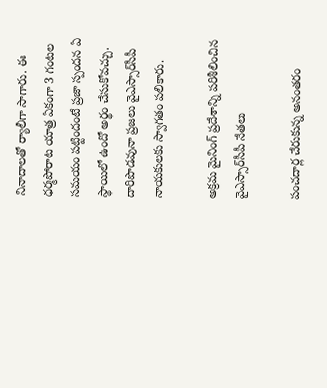నినాదాలతో ర్యాలీగా సాగారు. ఈ ధర్మపోరాట యాత్ర ఏకంగా 3 గంటల సమయం పట్టిందంటే ప్రజా స్పందన ఏ స్థాయిలో ఉందో అర్థం చేసుకోవచ్చు. దారిపొడవునా ప్రజలు వైఎస్సార్‌సీపీ నాయకులకు స్వాగతం పలికారు.

అక్రమ మైనింగ్‌ ప్రదేశాన్ని పరిశీలించిన వైఎస్సార్‌సీపీ నేతలు

పంచదార్ల చేరుకున్న అనంతరం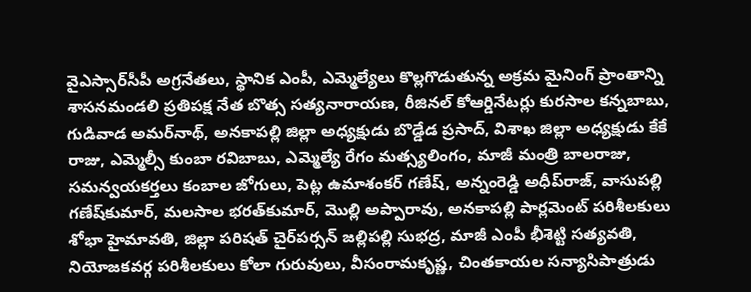వైఎస్సార్‌సీపీ అగ్రనేతలు, స్థానిక ఎంపీ, ఎమ్మెల్యేలు కొల్లగొడుతున్న అక్రమ మైనింగ్‌ ప్రాంతాన్ని శాసనమండలి ప్రతిపక్ష నేత బొత్స సత్యనారాయణ, రీజినల్‌ కోఆర్డినేటర్లు కురసాల కన్నబాబు, గుడివాడ అమర్‌నాథ్‌, అనకాపల్లి జిల్లా అధ్యక్షుడు బొడ్డేడ ప్రసాద్‌, విశాఖ జిల్లా అధ్యక్షుడు కేకే రాజు, ఎమ్మెల్సీ కుంబా రవిబాబు, ఎమ్మెల్యే రేగం మత్స్యలింగం, మాజీ మంత్రి బాలరాజు, సమన్వయకర్తలు కంబాల జోగులు, పెట్ల ఉమాశంకర్‌ గణేష్‌, అన్నంరెడ్డి అధీప్‌రాజ్‌, వాసుపల్లి గణేష్‌కుమార్‌, మలసాల భరత్‌కుమార్‌, మొల్లి అప్పారావు, అనకాపల్లి పార్లమెంట్‌ పరిశీలకులు శోభా హైమావతి, జిల్లా పరిషత్‌ చైర్‌పర్సన్‌ జల్లిపల్లి సుభద్ర, మాజీ ఎంపీ భీశెట్టి సత్యవతి, నియోజకవర్గ పరిశీలకులు కోలా గురువులు, వీసంరామకృష్ణ, చింతకాయల సన్యాసిపాత్రుడు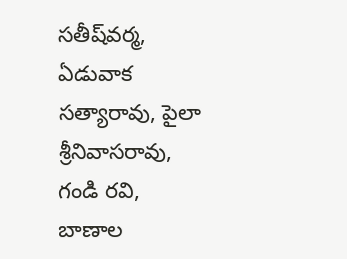సతీష్‌వర్మ, ఏడువాక సత్యారావు, పైలా శ్రీనివాసరావు, గండి రవి, బాణాల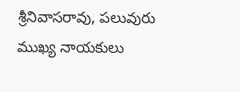శ్రీనివాసరావు, పలువురు ముఖ్య నాయకులు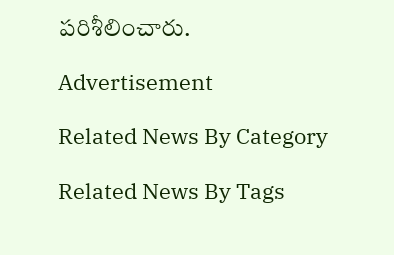పరిశీలించారు.

Advertisement

Related News By Category

Related News By Tags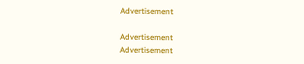Advertisement

Advertisement
Advertisement